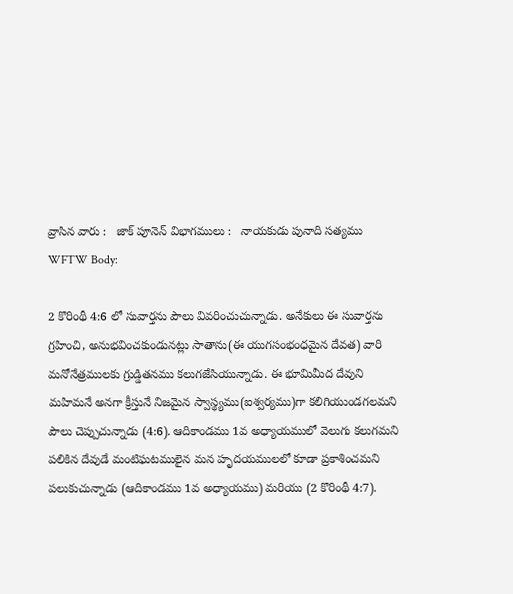వ్రాసిన వారు :   జాక్ పూనెన్ విభాగములు :   నాయకుడు పునాది సత్యము
WFTW Body:

2 కొరింథీ 4:6 లో సువార్తను పౌలు వివరించుచున్నాడు. అనేకులు ఈ సువార్తను గ్రహించి, అనుభవించకుండునట్లు సాతాను(ఈ యుగసంభంధమైన దేవత) వారి మనోనేత్రములకు గ్రుడ్డితనము కలుగజేసియున్నాడు. ఈ భూమిమీద దేవుని మహిమనే అనగా క్రీస్తునే నిజమైన స్వాస్థ్యము(ఐశ్వర్యము)గా కలిగియుండగలమని పౌలు చెప్పుచున్నాడు (4:6). ఆదికాండము 1వ అధ్యాయములో వెలుగు కలుగమని పలికిన దేవుడే మంటిఘటములైన మన హృదయములలో కూడా ప్రకాశించమని పలుకుచున్నాడు (ఆదికాండము 1వ అధ్యాయము) మరియు (2 కొరింథీ 4:7).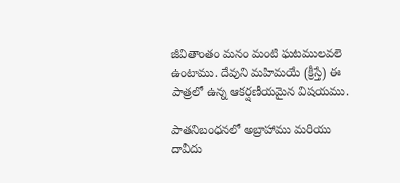జీవితాంతం మనం మంటి ఘటములవలె ఉంటాము. దేవుని మహిమయే (క్రీస్తే) ఈ పాత్రలో ఉన్న ఆకర్షణీయమైన విషయము.

పాతనిబంధనలో అబ్రాహాము మరియు దావీదు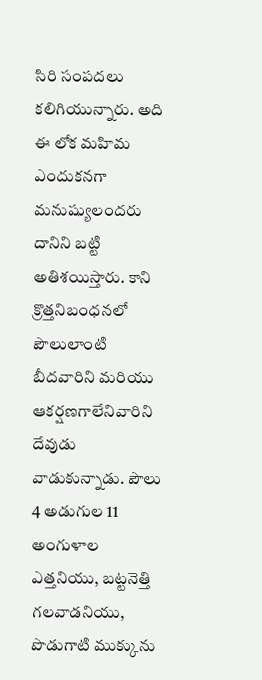సిరి సంపదలు కలిగియున్నారు. అది ఈ లోక మహిమ ఎందుకనగా మనుష్యులందరు దానిని బట్టి అతిశయిస్తారు. కాని క్రొత్తనిబంధనలో పౌలులాంటి బీదవారిని మరియు ఆకర్షణగాలేనివారిని దేవుడు వాడుకున్నాడు. పౌలు 4 అడుగుల 11 అంగుళాల ఎత్తనియు, బట్టనెత్తి గలవాడనియు, పొడుగాటి ముక్కును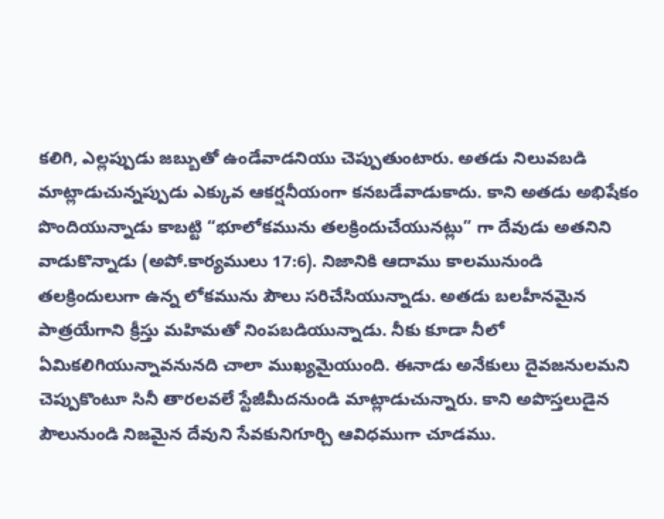కలిగి, ఎల్లప్పుడు జబ్బుతో ఉండేవాడనియు చెప్పుతుంటారు. అతడు నిలువబడి మాట్లాడుచున్నప్పుడు ఎక్కువ ఆకర్షనీయంగా కనబడేవాడుకాదు. కాని అతడు అభిషేకం పొందియున్నాడు కాబట్టి “భూలోకమును తలక్రిందుచేయునట్లు” గా దేవుడు అతనిని వాడుకొన్నాడు (అపో.కార్యములు 17:6). నిజానికి ఆదాము కాలమునుండి తలక్రిందులుగా ఉన్న లోకమును పౌలు సరిచేసియున్నాడు. అతడు బలహీనమైన పాత్రయేగాని క్రీస్తు మహిమతో నింపబడియున్నాడు. నీకు కూడా నీలో ఏమికలిగియున్నావనునది చాలా ముఖ్యమైయుంది. ఈనాడు అనేకులు దైవజనులమని చెప్పుకొంటూ సినీ తారలవలే స్టేజీమీదనుండి మాట్లాడుచున్నారు. కాని అపొస్తలుడైన పౌలునుండి నిజమైన దేవుని సేవకునిగూర్చి ఆవిధముగా చూడము.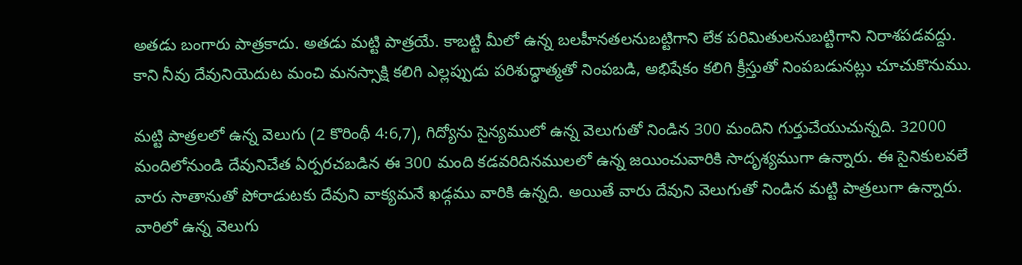అతడు బంగారు పాత్రకాదు. అతడు మట్టి పాత్రయే. కాబట్టి మీలో ఉన్న బలహీనతలనుబట్టిగాని లేక పరిమితులనుబట్టిగాని నిరాశపడవద్దు. కాని నీవు దేవునియెదుట మంచి మనస్సాక్షి కలిగి ఎల్లప్పుడు పరిశుద్ధాత్మతో నింపబడి, అభిషేకం కలిగి క్రీస్తుతో నింపబడునట్లు చూచుకొనుము.

మట్టి పాత్రలలో ఉన్న వెలుగు (2 కొరింథీ 4:6,7), గిద్యోను సైన్యములో ఉన్న వెలుగుతో నిండిన 300 మందిని గుర్తుచేయుచున్నది. 32000 మందిలోనుండి దేవునిచేత ఏర్పరచబడిన ఈ 300 మంది కడవరిదినములలో ఉన్న జయించువారికి సాదృశ్యముగా ఉన్నారు. ఈ సైనికులవలే వారు సాతానుతో పోరాడుటకు దేవుని వాక్యమనే ఖడ్గము వారికి ఉన్నది. అయితే వారు దేవుని వెలుగుతో నిండిన మట్టి పాత్రలుగా ఉన్నారు. వారిలో ఉన్న వెలుగు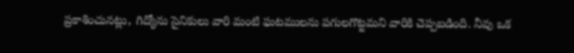ప్రకాశించునట్లు, గిద్యోను సైనికులు వారి మంటి ఘటములను పగులగొట్టమని వారికి చెప్పబడింది. నీవు ఒక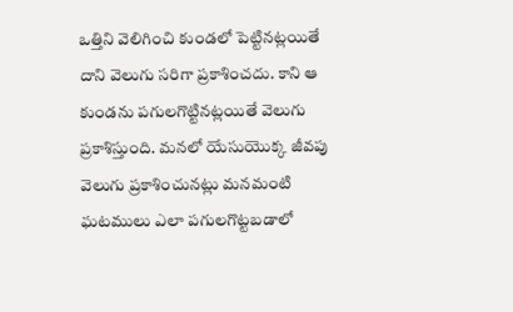ఒత్తిని వెలిగించి కుండలో పెట్టినట్లయితే దాని వెలుగు సరిగా ప్రకాశించదు. కాని ఆ కుండను పగులగొట్టినట్లయితే వెలుగు ప్రకాశిస్తుంది. మనలో యేసుయొక్క జీవపు వెలుగు ప్రకాశించునట్లు మనమంటి ఘటములు ఎలా పగులగొట్టబడాలో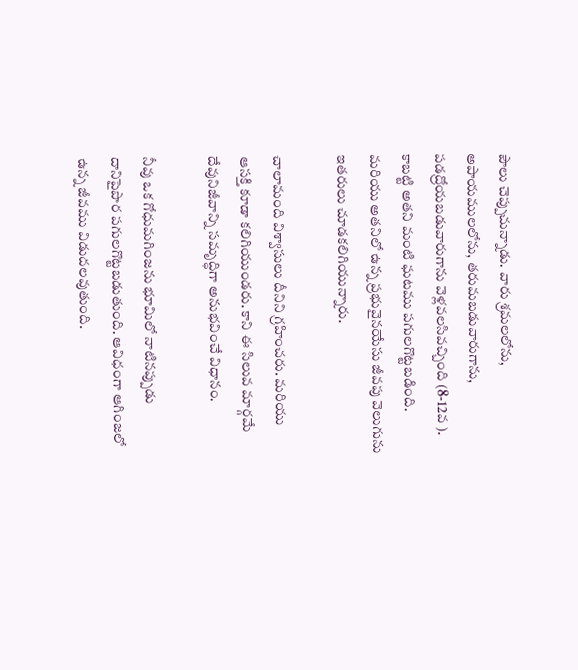పౌలు చెప్పుచున్నాడు. వారు శ్రమలలోను, అపాయములలోను, తరుమబడువారుగాను, పడద్రోయబడువారుగాను వెళ్లవలసివచ్చింది (8-12వ ). కాబట్టి అతని మంటి ఘటము పగులగొట్టబడింది. మరియు అతనిలో ఉన్న ప్రభువైనయేసు జీవపు వెలుగును ఇతరులు చూడకలిగియున్నారు.

చాలామంది విశ్వాసులు దీనిని గ్రహించరు. మరియు ఆసక్తి కూడా కలిగియుండరు. కాని ఈ సిలువ మార్గమే దేవునిజీవాన్ని సమృద్ధిగా అనుభవించే విధానం.

నీవు ఒక గోధుమగింజను భూమిలో నాటినప్పుడు దానిపైపొర పగులగొట్టబడుతుంది. ఆవిధంగా ఆగింజలో ఉన్న జీవము విడుదలవుతుంది.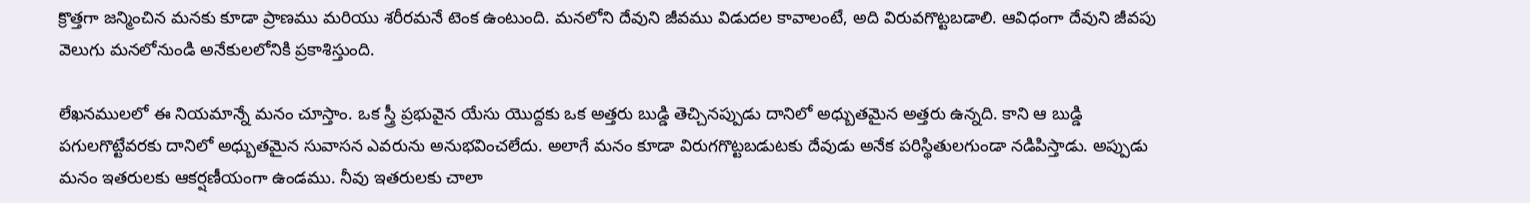క్రొత్తగా జన్మించిన మనకు కూడా ప్రాణము మరియు శరీరమనే టెంక ఉంటుంది. మనలోని దేవుని జీవము విడుదల కావాలంటే, అది విరువగొట్టబడాలి. ఆవిధంగా దేవుని జీవపు వెలుగు మనలోనుండి అనేకులలోనికి ప్రకాశిస్తుంది.

లేఖనములలో ఈ నియమాన్నే మనం చూస్తాం. ఒక స్త్రీ ప్రభువైన యేసు యొద్దకు ఒక అత్తరు బుడ్డి తెచ్చినప్పుడు దానిలో అధ్బుతమైన అత్తరు ఉన్నది. కాని ఆ బుడ్డి పగులగొట్టేవరకు దానిలో అధ్బుతమైన సువాసన ఎవరును అనుభవించలేదు. అలాగే మనం కూడా విరుగగొట్టబడుటకు దేవుడు అనేక పరిస్థితులగుండా నడిపిస్తాడు. అప్పుడు మనం ఇతరులకు ఆకర్షణీయంగా ఉండము. నీవు ఇతరులకు చాలా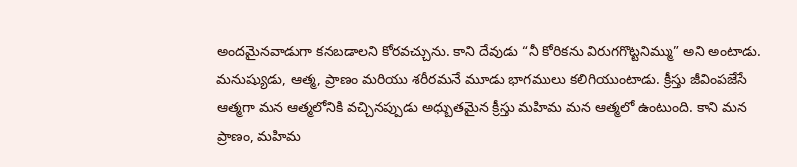అందమైనవాడుగా కనబడాలని కోరవచ్చును. కాని దేవుడు “నీ కోరికను విరుగగొట్టనిమ్ము” అని అంటాడు. మనుష్యుడు, ఆత్మ, ప్రాణం మరియు శరీరమనే మూడు భాగములు కలిగియుంటాడు. క్రీస్తు జీవింపజేసే ఆత్మగా మన ఆత్మలోనికి వచ్చినప్పుడు అధ్బుతమైన క్రీస్తు మహిమ మన ఆత్మలో ఉంటుంది. కాని మన ప్రాణం, మహిమ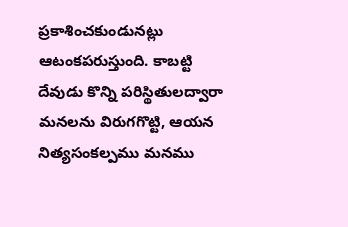ప్రకాశించకుండునట్లు ఆటంకపరుస్తుంది. కాబట్టి దేవుడు కొన్ని పరిస్థితులద్వారా మనలను విరుగగొట్టి, ఆయన నిత్యసంకల్పము మనము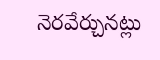నెరవేర్చునట్లు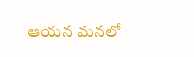ఆయన మనలో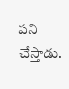పని చేస్తాడు.